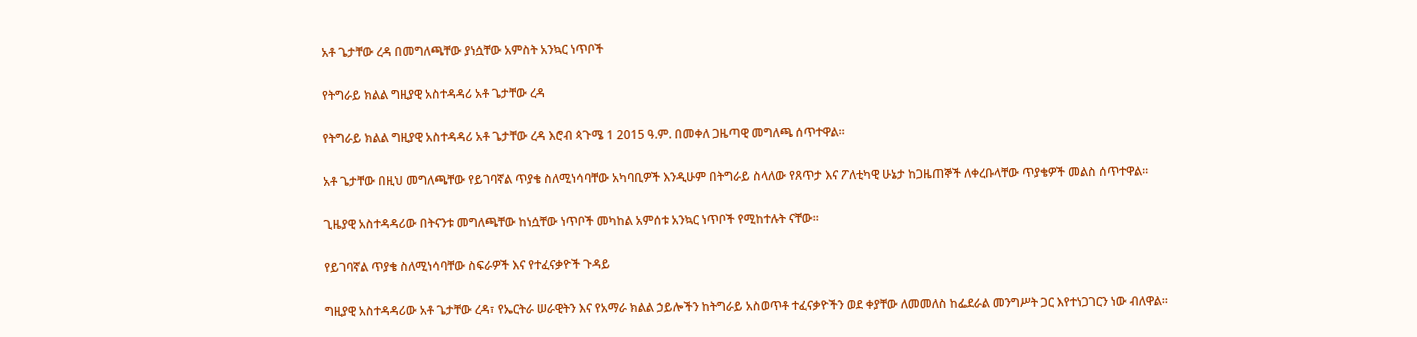አቶ ጌታቸው ረዳ በመግለጫቸው ያነሷቸው አምስት አንኳር ነጥቦች

የትግራይ ክልል ግዚያዊ አስተዳዳሪ አቶ ጌታቸው ረዳ

የትግራይ ክልል ግዚያዊ አስተዳዳሪ አቶ ጌታቸው ረዳ እሮብ ጳጉሜ 1 2015 ዓ.ም. በመቀለ ጋዜጣዊ መግለጫ ሰጥተዋል።

አቶ ጌታቸው በዚህ መግለጫቸው የይገባኛል ጥያቄ ስለሚነሳባቸው አካባቢዎች እንዲሁም በትግራይ ስላለው የጸጥታ እና ፖለቲካዊ ሁኔታ ከጋዜጠኞች ለቀረቡላቸው ጥያቄዎች መልስ ሰጥተዋል።

ጊዜያዊ አስተዳዳሪው በትናንቱ መግለጫቸው ከነሷቸው ነጥቦች መካከል አምሰቱ አንኳር ነጥቦች የሚከተሉት ናቸው።

የይገባኛል ጥያቄ ስለሚነሳባቸው ስፍራዎች እና የተፈናቃዮች ጉዳይ

ግዚያዊ አስተዳዳሪው አቶ ጌታቸው ረዳ፣ የኤርትራ ሠራዊትን እና የአማራ ክልል ኃይሎችን ከትግራይ አስወጥቶ ተፈናቃዮችን ወደ ቀያቸው ለመመለስ ከፌደራል መንግሥት ጋር እየተነጋገርን ነው ብለዋል።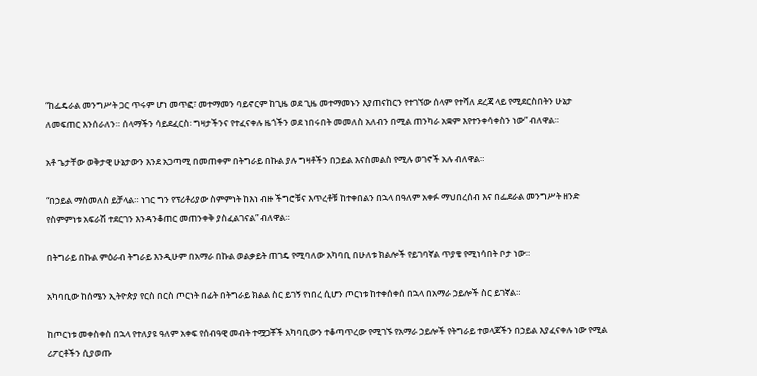“ከፌዴራል መንግሥት ጋር ጥሩም ሆነ መጥፎ፣ መተማመን ባይኖርም ከጊዜ ወደ ጊዜ መተማመኑን እያጠናከርን የተገኘው ሰላም የተሻለ ደረጃ ላይ የሚደርስበትን ሁኔታ ለመፍጠር እንሰራለን። ሰላማችን ሳይደፈርስ፡ ግዛታችንና የተፈናቀሉ ዜጎችን ወደ ነበሩበት መመለስ አለብን በሚል ጠንካራ አቋም እየተንቀሳቀስን ነው” ብለዋል።

አቶ ጌታቸው ወቅታዊ ሁኔታውን እንደ አጋጣሚ በመጠቀም በትግራይ በኩል ያሉ ግዛቶችን በኃይል እናስመልስ የሚሉ ወገኖች አሉ ብለዋል።

“በኃይል ማስመለስ ይቻላል። ነገር ግን የፕሪቶሪያው ስምምነት ከእነ ብዙ ችግሮቹና እጥረቶቹ ከተቀበልን በኋላ በዓለም አቀፉ ማህበረሰብ እና በፌደራል መንግሥት ዘንድ የስምምነቱ አፍራሽ ተደርገን እንዳንቆጠር መጠንቀቅ ያስፈልገናል” ብለዋል።

በትግራይ በኩል ምዕራብ ትግራይ እንዲሁም በአማራ በኩል ወልቃይት ጠገዴ የሚባለው አካባቢ በሁለቱ ክልሎች የይገባኛል ጥያቄ የሚነሳበት ቦታ ነው።

አካባቢው ከሰሜን ኢትዮጵያ የርስ በርስ ጦርነት በፊት በትግራይ ክልል ስር ይገኝ የነበረ ሲሆን ጦርነቱ ከተቀሰቀሰ በኋላ በአማራ ኃይሎች ስር ይገኛል።

ከጦርነቱ መቀስቀስ በኋላ የተለያዩ ዓለም አቀፍ የሰብዓዊ መብት ተሟጋቾች አካባቢውን ተቆጣጥረው የሚገኙ የአማራ ኃይሎች የትግራይ ተወላጆችን በኃይል እያፈናቀሉ ነው የሚል ሪፖርቶችን ሲያወጡ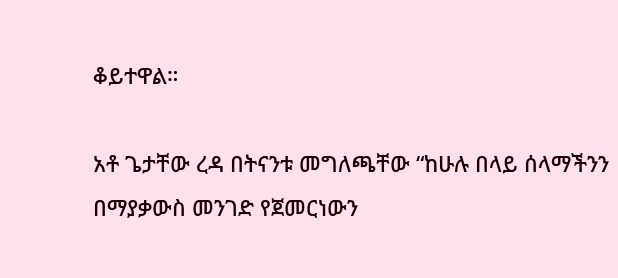ቆይተዋል።

አቶ ጌታቸው ረዳ በትናንቱ መግለጫቸው “ከሁሉ በላይ ሰላማችንን በማያቃውስ መንገድ የጀመርነውን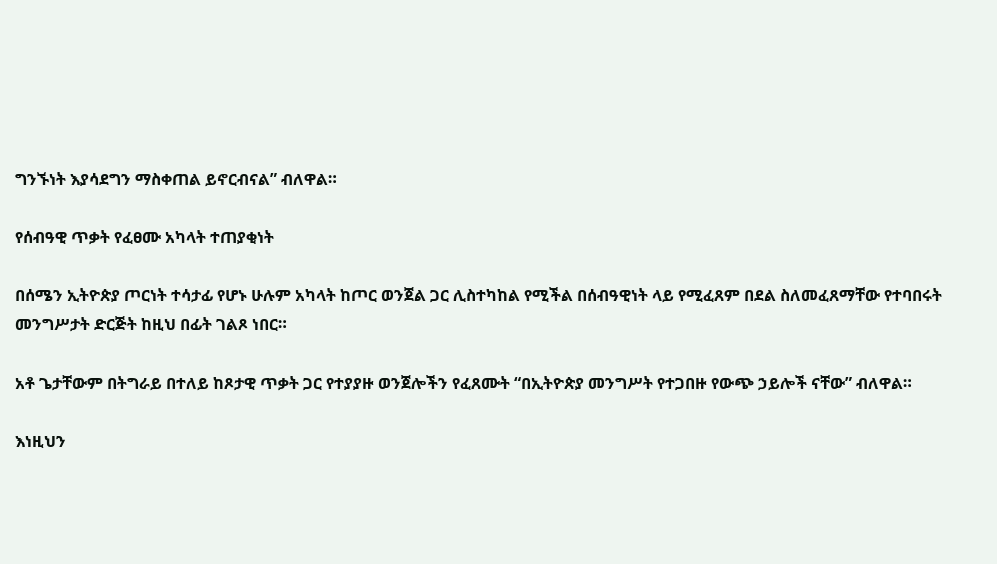ግንኙነት እያሳደግን ማስቀጠል ይኖርብናል” ብለዋል።

የሰብዓዊ ጥቃት የፈፀሙ አካላት ተጠያቂነት

በሰሜን ኢትዮጵያ ጦርነት ተሳታፊ የሆኑ ሁሉም አካላት ከጦር ወንጀል ጋር ሊስተካከል የሚችል በሰብዓዊነት ላይ የሚፈጸም በደል ስለመፈጸማቸው የተባበሩት መንግሥታት ድርጅት ከዚህ በፊት ገልጾ ነበር።

አቶ ጌታቸውም በትግራይ በተለይ ከጾታዊ ጥቃት ጋር የተያያዙ ወንጀሎችን የፈጸሙት “በኢትዮጵያ መንግሥት የተጋበዙ የውጭ ኃይሎች ናቸው” ብለዋል።

እነዚህን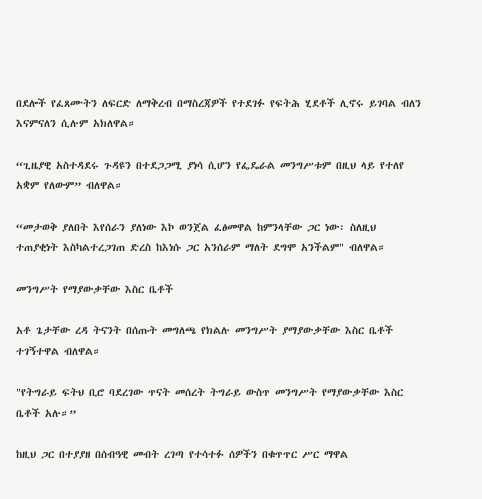በደሎች የፈጸሙትን ለፍርድ ለማቅረብ በማስረጃዎች የተደገፉ የፍትሕ ሂደቶች ሊኖሩ ይገባል ብለን እናምናለን ሲሉም አክለዋል።

“ጊዜያዊ አስተዳደሩ ጉዳዩን በተደጋጋሚ ያነሳ ሲሆን የፌዴራል መንግሥቱም በዚህ ላይ የተለየ አቋም የለውም” ብለዋል።

“መታወቅ ያለበት እየሰራን ያለነው እኮ ወንጀል ፈፅመዋል ከምንላቸው ጋር ነው፡ ስለዚህ ተጠያቂነት እስካልተረጋገጠ ድረስ ከእነሱ ጋር አንሰራም ማለት ደግሞ አንችልም" ብለዋል።

መንግሥት የማያውቃቸው እስር ቤቶች

አቶ ጌታቸው ረዳ ትናንት በሰጡት መግለጫ የክልሉ መንግሥት ያማያውቃቸው እስር ቤቶች ተገኝተዋል ብለዋል።

"የትግራይ ፍትህ ቢሮ ባደረገው ጥናት መሰረት ትግራይ ውስጥ መንግሥት የማያውቃቸው እስር ቤቶች አሉ።”

ከዚህ ጋር በተያያዘ በሰብዓዊ መብት ረገጣ የተሳተፉ ሰዎችን በቁጥጥር ሥር ማዋል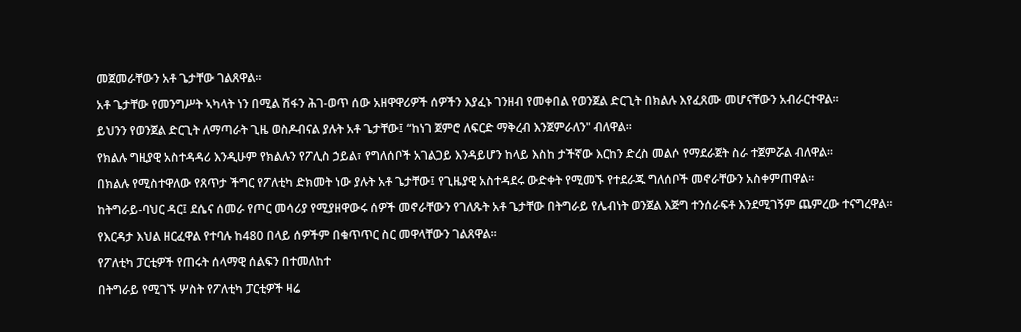መጀመራቸውን አቶ ጌታቸው ገልጸዋል።

አቶ ጌታቸው የመንግሥት ኣካላት ነን በሚል ሽፋን ሕገ-ወጥ ሰው አዘዋዋሪዎች ሰዎችን እያፈኑ ገንዘብ የመቀበል የወንጀል ድርጊት በክልሉ እየፈጸሙ መሆናቸውን አብራርተዋል።

ይህንን የወንጀል ድርጊት ለማጣራት ጊዜ ወስዶብናል ያሉት አቶ ጌታቸው፤ “ከነገ ጀምሮ ለፍርድ ማቅረብ እንጀምራለን" ብለዋል።

የክልሉ ግዚያዊ አስተዳዳሪ እንዲሁም የክልሉን የፖሊስ ኃይል፣ የግለሰቦች አገልጋይ እንዳይሆን ከላይ እስከ ታችኛው እርከን ድረስ መልሶ የማደራጀት ስራ ተጀምሯል ብለዋል።

በክልሉ የሚስተዋለው የጸጥታ ችግር የፖለቲካ ድክመት ነው ያሉት አቶ ጌታቸው፤ የጊዜያዊ አስተዳደሩ ውድቀት የሚመኙ የተደራጁ ግለሰቦች መኖራቸውን አስቀምጠዋል።

ከትግራይ-ባህር ዳር፤ ደሴና ሰመራ የጦር መሳሪያ የሚያዘዋውሩ ሰዎች መኖራቸውን የገለጹት አቶ ጌታቸው በትግራይ የሌብነት ወንጀል እጅግ ተንሰራፍቶ እንደሚገኝም ጨምረው ተናግረዋል።

የእርዳታ እህል ዘርፈዋል የተባሉ ከ480 በላይ ሰዎችም በቁጥጥር ስር መዋላቸውን ገልጸዋል።

የፖለቲካ ፓርቲዎች የጠሩት ሰላማዊ ሰልፍን በተመለከተ

በትግራይ የሚገኙ ሦስት የፖለቲካ ፓርቲዎች ዛሬ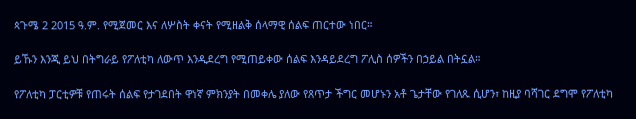ጳጉሜ 2 2015 ዓ.ም. የሚጀመር እና ለሦስት ቀናት የሚዘልቅ ሰላማዊ ሰልፍ ጠርተው ነበር።

ይኹን እንጂ ይህ በትግራይ የፖለቲካ ለውጥ እንዲደረግ የሚጠይቀው ሰልፍ እንዳይደረግ ፖሊስ ሰዎችን በኃይል በትኗል።

የፖለቲካ ፓርቲዎቹ የጠሩት ሰልፍ የታገደበት ዋነኛ ምክንያት በመቀሌ ያለው የጸጥታ ችግር መሆኑን አቶ ጌታቸው የገለጹ ሲሆን፣ ከዚያ ባሻገር ደግሞ የፖለቲካ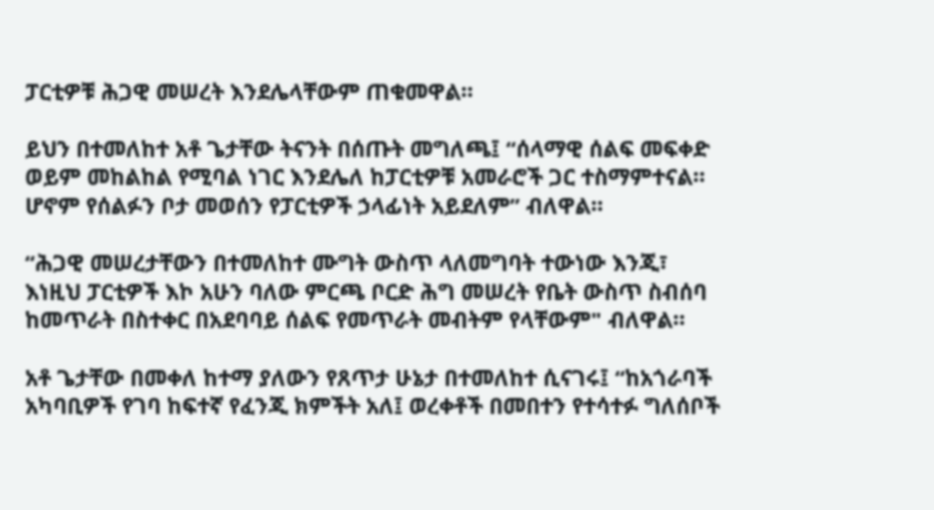ፓርቲዎቹ ሕጋዊ መሠረት እንደሌላቸውም ጠቁመዋል።

ይህን በተመለከተ አቶ ጌታቸው ትናንት በሰጡት መግለጫ፤ “ሰላማዊ ሰልፍ መፍቀድ ወይም መከልከል የሚባል ነገር እንደሌለ ከፓርቲዎቹ አመራሮች ጋር ተስማምተናል። ሆኖም የሰልፉን ቦታ መወሰን የፓርቲዎች ኃላፊነት አይደለም” ብለዋል።

“ሕጋዊ መሠረታቸውን በተመለከተ ሙግት ውስጥ ላለመግባት ተውነው እንጂ፣ እነዚህ ፓርቲዎች እኮ አሁን ባለው ምርጫ ቦርድ ሕግ መሠረት የቤት ውስጥ ስብሰባ ከመጥራት በስተቀር በአደባባይ ሰልፍ የመጥራት መብትም የላቸውም" ብለዋል።

አቶ ጌታቸው በመቀለ ከተማ ያለውን የጸጥታ ሁኔታ በተመለከተ ሲናገሩ፤ “ከአጎራባች አካባቢዎች የገባ ከፍተኛ የፈንጂ ክምችት አለ፤ ወረቀቶች በመበተን የተሳተፉ ግለሰቦች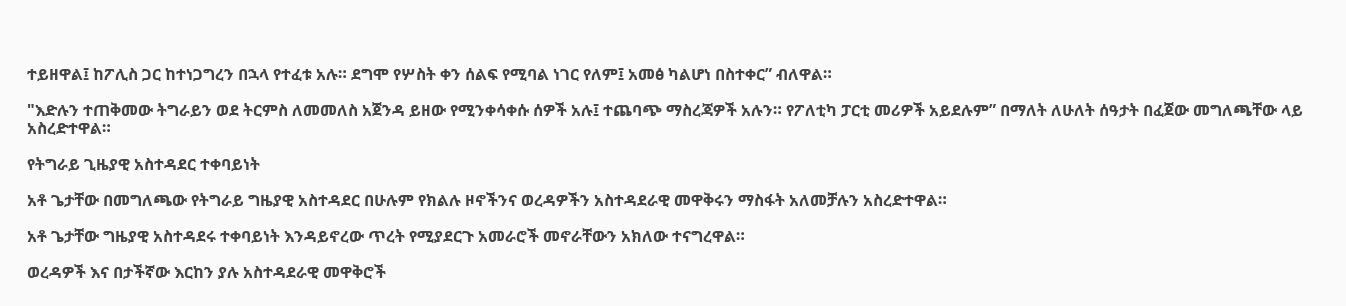ተይዘዋል፤ ከፖሊስ ጋር ከተነጋግረን በኋላ የተፈቱ አሉ። ደግሞ የሦስት ቀን ሰልፍ የሚባል ነገር የለም፤ አመፅ ካልሆነ በስተቀር” ብለዋል።

"እድሉን ተጠቅመው ትግራይን ወደ ትርምስ ለመመለስ አጀንዳ ይዘው የሚንቀሳቀሱ ሰዎች አሉ፤ ተጨባጭ ማስረጃዎች አሉን። የፖለቲካ ፓርቲ መሪዎች አይደሉም” በማለት ለሁለት ሰዓታት በፈጀው መግለጫቸው ላይ አስረድተዋል።

የትግራይ ጊዜያዊ አስተዳደር ተቀባይነት

አቶ ጌታቸው በመግለጫው የትግራይ ግዜያዊ አስተዳደር በሁሉም የክልሉ ዞኖችንና ወረዳዎችን አስተዳደራዊ መዋቅሩን ማስፋት አለመቻሉን አስረድተዋል።

አቶ ጌታቸው ግዜያዊ አስተዳደሩ ተቀባይነት እንዳይኖረው ጥረት የሚያደርጉ አመራሮች መኖራቸውን አክለው ተናግረዋል።

ወረዳዎች እና በታችኛው እርከን ያሉ አስተዳደራዊ መዋቅሮች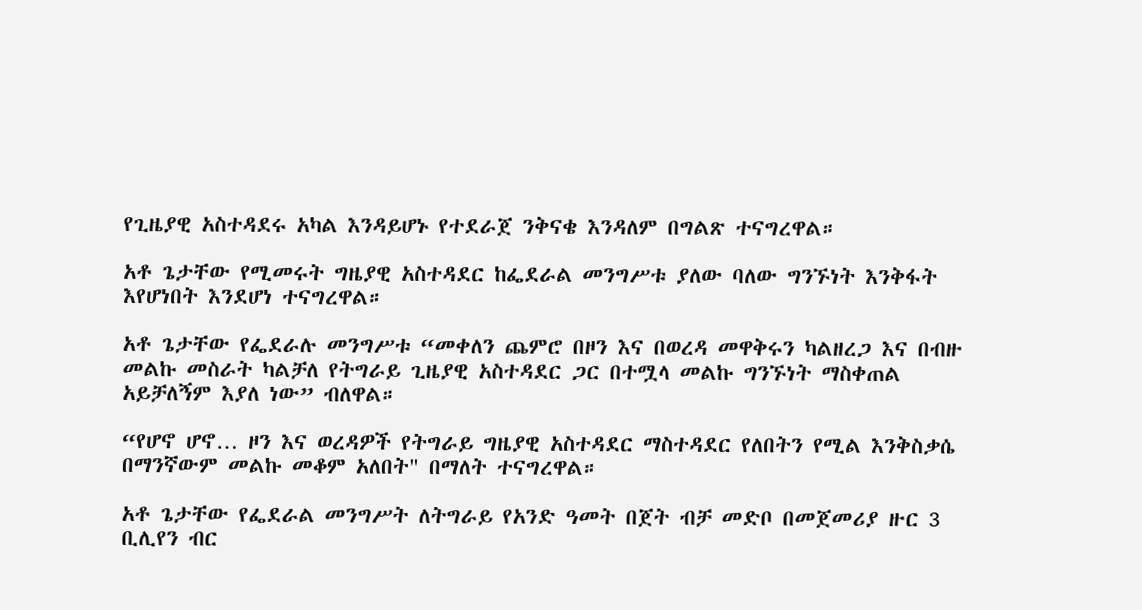የጊዜያዊ አስተዳደሩ አካል እንዳይሆኑ የተደራጀ ንቅናቄ እንዳለም በግልጽ ተናግረዋል።

አቶ ጌታቸው የሚመሩት ግዜያዊ አስተዳደር ከፌደራል መንግሥቱ ያለው ባለው ግንኙነት እንቅፋት እየሆነበት እንደሆነ ተናግረዋል።

አቶ ጌታቸው የፌደራሉ መንግሥቱ “መቀለን ጨምሮ በዞን እና በወረዳ መዋቅሩን ካልዘረጋ እና በብዙ መልኩ መስራት ካልቻለ የትግራይ ጊዜያዊ አስተዳደር ጋር በተሟላ መልኩ ግንኙነት ማስቀጠል አይቻለኝም እያለ ነው” ብለዋል።

“የሆኖ ሆኖ… ዞን እና ወረዳዎች የትግራይ ግዜያዊ አስተዳደር ማስተዳደር የለበትን የሚል እንቅስቃሴ በማንኛውም መልኩ መቆም አለበት" በማለት ተናግረዋል።

አቶ ጌታቸው የፌደራል መንግሥት ለትግራይ የአንድ ዓመት በጀት ብቻ መድቦ በመጀመሪያ ዙር 3 ቢሊየን ብር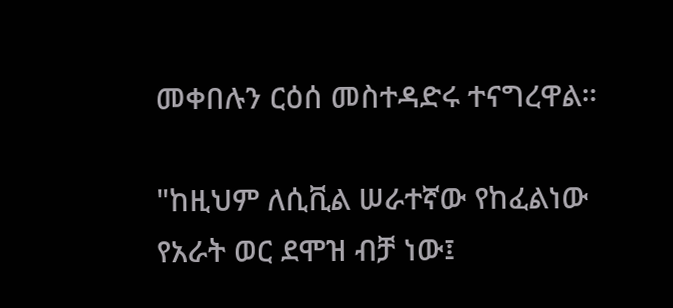መቀበሉን ርዕሰ መስተዳድሩ ተናግረዋል።

"ከዚህም ለሲቪል ሠራተኛው የከፈልነው የአራት ወር ደሞዝ ብቻ ነው፤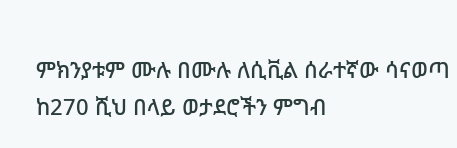ምክንያቱም ሙሉ በሙሉ ለሲቪል ሰራተኛው ሳናወጣ ከ270 ሺህ በላይ ወታደሮችን ምግብ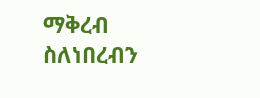ማቅረብ ስለነበረብን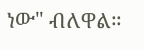ነው" ብለዋል።